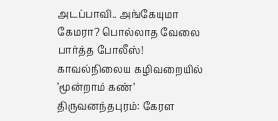அடப்பாவி.. அங்கேயுமா கேமரா? பொல்லாத வேலை பார்த்த போலீஸ்! காவல்நிலைய கழிவறையில் ’மூன்றாம் கண்’
திருவனந்தபுரம்: கேரள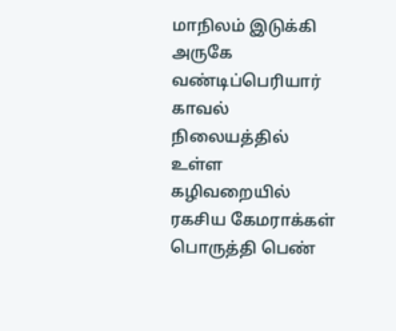மாநிலம் இடுக்கி அருகே வண்டிப்பெரியார் காவல் நிலையத்தில் உள்ள கழிவறையில் ரகசிய கேமராக்கள் பொருத்தி பெண்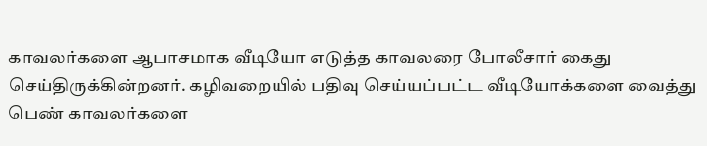காவலர்களை ஆபாசமாக வீடியோ எடுத்த காவலரை போலீசார் கைது செய்திருக்கின்றனர். கழிவறையில் பதிவு செய்யப்பட்ட வீடியோக்களை வைத்து பெண் காவலர்களை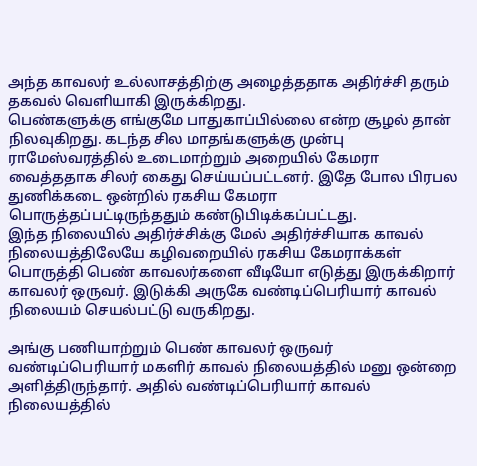அந்த காவலர் உல்லாசத்திற்கு அழைத்ததாக அதிர்ச்சி தரும் தகவல் வெளியாகி இருக்கிறது.
பெண்களுக்கு எங்குமே பாதுகாப்பில்லை என்ற சூழல் தான் நிலவுகிறது. கடந்த சில மாதங்களுக்கு முன்பு ராமேஸ்வரத்தில் உடைமாற்றும் அறையில் கேமரா வைத்ததாக சிலர் கைது செய்யப்பட்டனர். இதே போல பிரபல துணிக்கடை ஒன்றில் ரகசிய கேமரா பொருத்தப்பட்டிருந்ததும் கண்டுபிடிக்கப்பட்டது.
இந்த நிலையில் அதிர்ச்சிக்கு மேல் அதிர்ச்சியாக காவல் நிலையத்திலேயே கழிவறையில் ரகசிய கேமராக்கள் பொருத்தி பெண் காவலர்களை வீடியோ எடுத்து இருக்கிறார் காவலர் ஒருவர். இடுக்கி அருகே வண்டிப்பெரியார் காவல் நிலையம் செயல்பட்டு வருகிறது.

அங்கு பணியாற்றும் பெண் காவலர் ஒருவர் வண்டிப்பெரியார் மகளிர் காவல் நிலையத்தில் மனு ஒன்றை அளித்திருந்தார். அதில் வண்டிப்பெரியார் காவல் நிலையத்தில்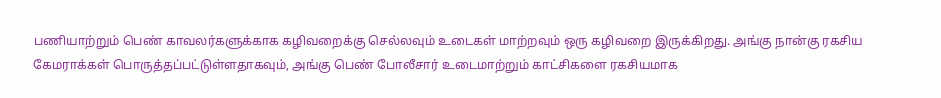பணியாற்றும் பெண் காவலர்களுக்காக கழிவறைக்கு செல்லவும் உடைகள் மாற்றவும் ஒரு கழிவறை இருக்கிறது. அங்கு நான்கு ரகசிய கேமராக்கள் பொருத்தப்பட்டுள்ளதாகவும், அங்கு பெண் போலீசார் உடைமாற்றும் காட்சிகளை ரகசியமாக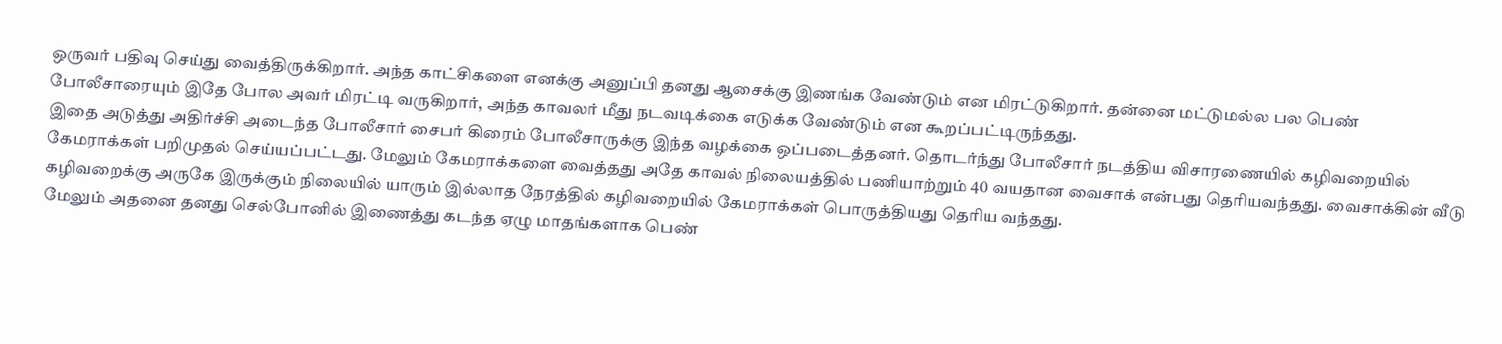ஒருவர் பதிவு செய்து வைத்திருக்கிறார். அந்த காட்சிகளை எனக்கு அனுப்பி தனது ஆசைக்கு இணங்க வேண்டும் என மிரட்டுகிறார். தன்னை மட்டுமல்ல பல பெண் போலீசாரையும் இதே போல அவர் மிரட்டி வருகிறார், அந்த காவலர் மீது நடவடிக்கை எடுக்க வேண்டும் என கூறப்பட்டிருந்தது.
இதை அடுத்து அதிர்ச்சி அடைந்த போலீசார் சைபர் கிரைம் போலீசாருக்கு இந்த வழக்கை ஒப்படைத்தனர். தொடர்ந்து போலீசார் நடத்திய விசாரணையில் கழிவறையில் கேமராக்கள் பறிமுதல் செய்யப்பட்டது. மேலும் கேமராக்களை வைத்தது அதே காவல் நிலையத்தில் பணியாற்றும் 40 வயதான வைசாக் என்பது தெரியவந்தது. வைசாக்கின் வீடு கழிவறைக்கு அருகே இருக்கும் நிலையில் யாரும் இல்லாத நேரத்தில் கழிவறையில் கேமராக்கள் பொருத்தியது தெரிய வந்தது.
மேலும் அதனை தனது செல்போனில் இணைத்து கடந்த ஏழு மாதங்களாக பெண்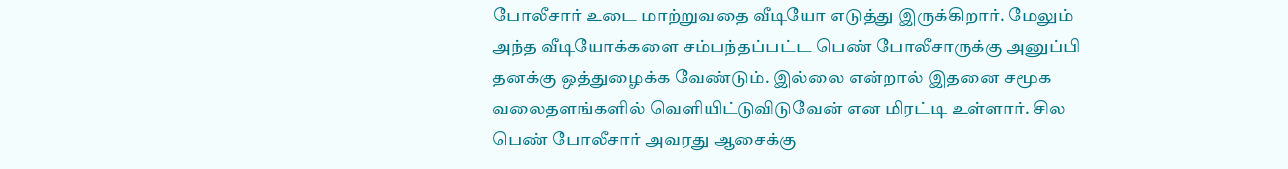போலீசார் உடை மாற்றுவதை வீடியோ எடுத்து இருக்கிறார். மேலும் அந்த வீடியோக்களை சம்பந்தப்பட்ட பெண் போலீசாருக்கு அனுப்பி தனக்கு ஒத்துழைக்க வேண்டும். இல்லை என்றால் இதனை சமூக வலைதளங்களில் வெளியிட்டுவிடுவேன் என மிரட்டி உள்ளார். சில பெண் போலீசார் அவரது ஆசைக்கு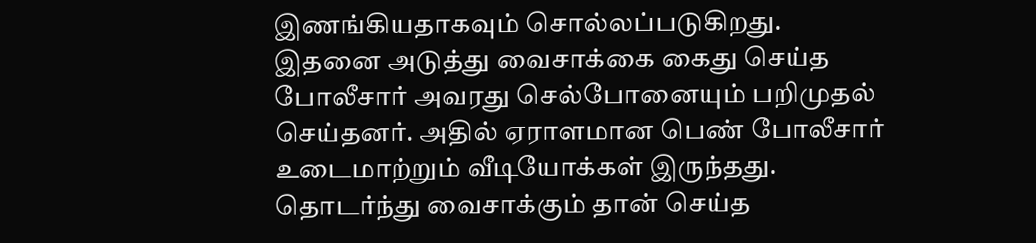இணங்கியதாகவும் சொல்லப்படுகிறது.
இதனை அடுத்து வைசாக்கை கைது செய்த போலீசார் அவரது செல்போனையும் பறிமுதல் செய்தனர். அதில் ஏராளமான பெண் போலீசார் உடைமாற்றும் வீடியோக்கள் இருந்தது. தொடர்ந்து வைசாக்கும் தான் செய்த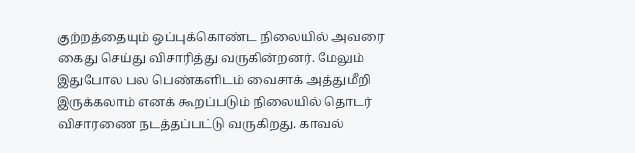குற்றத்தையும் ஒப்புக்கொண்ட நிலையில் அவரை கைது செய்து விசாரித்து வருகின்றனர். மேலும் இதுபோல பல பெண்களிடம் வைசாக் அத்துமீறி இருக்கலாம் எனக் கூறப்படும் நிலையில் தொடர் விசாரணை நடத்தப்பட்டு வருகிறது. காவல்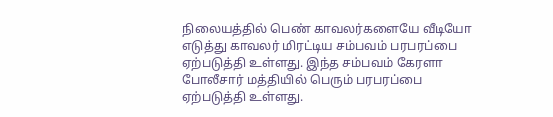நிலையத்தில் பெண் காவலர்களையே வீடியோ எடுத்து காவலர் மிரட்டிய சம்பவம் பரபரப்பை ஏற்படுத்தி உள்ளது. இந்த சம்பவம் கேரளா போலீசார் மத்தியில் பெரும் பரபரப்பை ஏற்படுத்தி உள்ளது.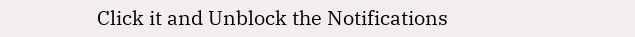Click it and Unblock the Notifications